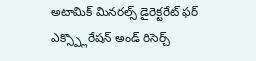అటామిక్ మినరల్స్ డైరెక్టరేట్ ఫర్ ఎక్స్ప్లొరేషన్ అండ్ రిసెర్చ్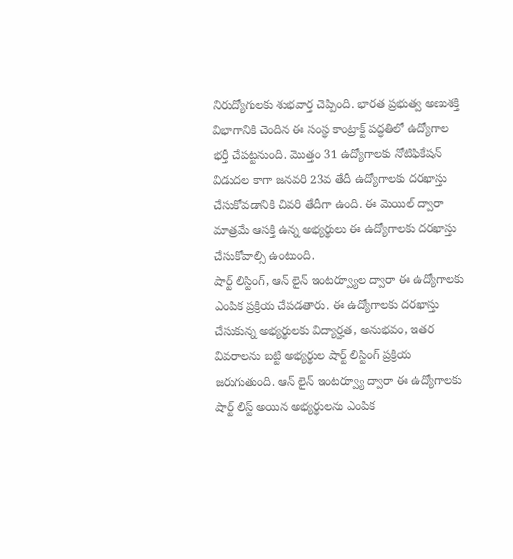నిరుద్యోగులకు శుభవార్త చెప్పింది. భారత ప్రభుత్వ అణుశక్తి విభాగానికి చెందిన ఈ సంస్థ కాంట్రాక్ట్ పద్ధతిలో ఉద్యోగాల భర్తీ చేపట్టనుంది. మొత్తం 31 ఉద్యోగాలకు నోటిఫికేషన్ విడుదల కాగా జనవరి 23వ తేదీ ఉద్యోగాలకు దరఖాస్తు చేసుకోవడానికి చివరి తేదీగా ఉంది. ఈ మెయిల్ ద్వారా మాత్రమే ఆసక్తి ఉన్న అభ్యర్థులు ఈ ఉద్యోగాలకు దరఖాస్తు చేసుకోవాల్సి ఉంటుంది.
షార్ట్ లిస్టింగ్, ఆన్ లైన్ ఇంటర్వ్యూల ద్వారా ఈ ఉద్యోగాలకు ఎంపిక ప్రక్రియ చేపడతారు. ఈ ఉద్యోగాలకు దరఖాస్తు చేసుకున్న అభ్యర్థులకు విద్యార్హత, అనుభవం, ఇతర వివరాలను బట్టి అభ్యర్థుల షార్ట్ లిస్టింగ్ ప్రక్రియ జరుగుతుంది. ఆన్ లైన్ ఇంటర్వ్యూ ద్వారా ఈ ఉద్యోగాలకు షార్ట్ లిస్ట్ అయిన అభ్యర్థులను ఎంపిక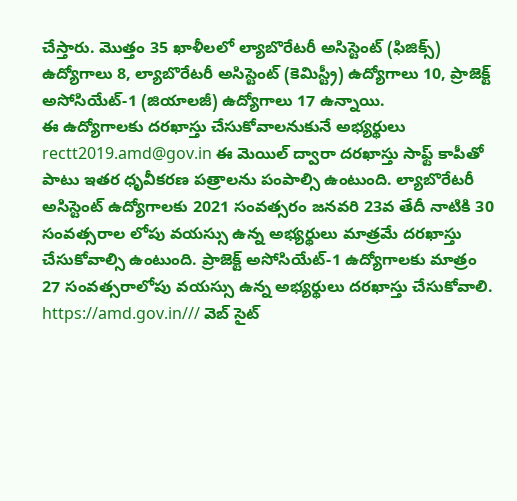చేస్తారు. మొత్తం 35 ఖాళీలలో ల్యాబొరేటరీ అసిస్టెంట్ (ఫిజిక్స్) ఉద్యోగాలు 8, ల్యాబొరేటరీ అసిస్టెంట్ (కెమిస్ట్రీ) ఉద్యోగాలు 10, ప్రాజెక్ట్ అసోసియేట్-1 (జియాలజీ) ఉద్యోగాలు 17 ఉన్నాయి.
ఈ ఉద్యోగాలకు దరఖాస్తు చేసుకోవాలనుకునే అభ్యర్థులు rectt2019.amd@gov.in ఈ మెయిల్ ద్వారా దరఖాస్తు సాఫ్ట్ కాపీతో పాటు ఇతర ధృవీకరణ పత్రాలను పంపాల్సి ఉంటుంది. ల్యాబొరేటరీ అసిస్టెంట్ ఉద్యోగాలకు 2021 సంవత్సరం జనవరి 23వ తేదీ నాటికి 30 సంవత్సరాల లోపు వయస్సు ఉన్న అభ్యర్థులు మాత్రమే దరఖాస్తు చేసుకోవాల్సి ఉంటుంది. ప్రాజెక్ట్ అసోసియేట్-1 ఉద్యోగాలకు మాత్రం 27 సంవత్సరాలోపు వయస్సు ఉన్న అభ్యర్థులు దరఖాస్తు చేసుకోవాలి.
https://amd.gov.in/// వెబ్ సైట్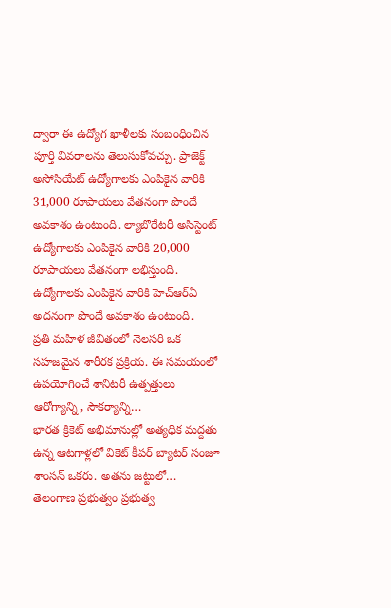ద్వారా ఈ ఉద్యోగ ఖాళీలకు సంబంధించిన పూర్తి వివరాలను తెలుసుకోవచ్చు. ప్రాజెక్ట్ అసోసియేట్ ఉద్యోగాలకు ఎంపికైన వారికి 31,000 రూపాయలు వేతనంగా పొందే అవకాశం ఉంటుంది. ల్యాబొరేటరీ అసిస్టెంట్ ఉద్యోగాలకు ఎంపికైన వారికి 20,000 రూపాయలు వేతనంగా లభిస్తుంది. ఉద్యోగాలకు ఎంపికైన వారికి హెచ్ఆర్ఏ అదనంగా పొందే అవకాశం ఉంటుంది.
ప్రతి మహిళ జీవితంలో నెలసరి ఒక సహజమైన శారీరక ప్రక్రియ. ఈ సమయంలో ఉపయోగించే శానిటరీ ఉత్పత్తులు ఆరోగ్యాన్ని, సౌకర్యాన్ని…
భారత క్రికెట్ అభిమానుల్లో అత్యధిక మద్దతు ఉన్న ఆటగాళ్లలో వికెట్ కీపర్ బ్యాటర్ సంజూ శాంసన్ ఒకరు. అతను జట్టులో…
తెలంగాణ ప్రభుత్వం ప్రభుత్వ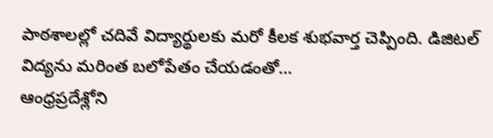పాఠశాలల్లో చదివే విద్యార్థులకు మరో కీలక శుభవార్త చెప్పింది. డిజిటల్ విద్యను మరింత బలోపేతం చేయడంతో…
ఆంధ్రప్రదేశ్లోని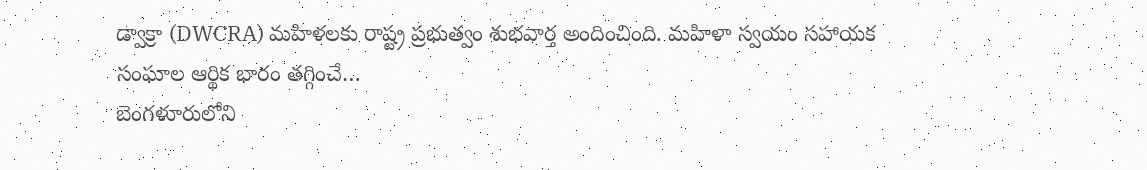డ్వాక్రా (DWCRA) మహిళలకు రాష్ట్ర ప్రభుత్వం శుభవార్త అందించింది. మహిళా స్వయం సహాయక సంఘాల ఆర్థిక భారం తగ్గించే…
బెంగళూరులోని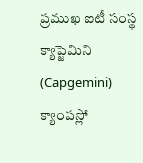ప్రముఖ ఐటీ సంస్థ క్యాప్జెమిని (Capgemini) క్యాంపస్లో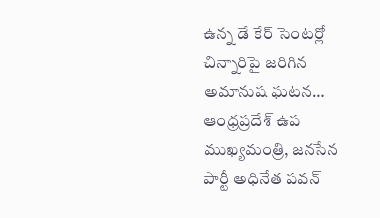ఉన్న డే కేర్ సెంటర్లో చిన్నారిపై జరిగిన అమానుష ఘటన…
ఆంధ్రప్రదేశ్ ఉప ముఖ్యమంత్రి, జనసేన పార్టీ అధినేత పవన్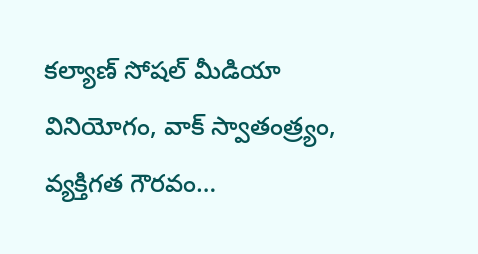కల్యాణ్ సోషల్ మీడియా వినియోగం, వాక్ స్వాతంత్ర్యం, వ్యక్తిగత గౌరవం…